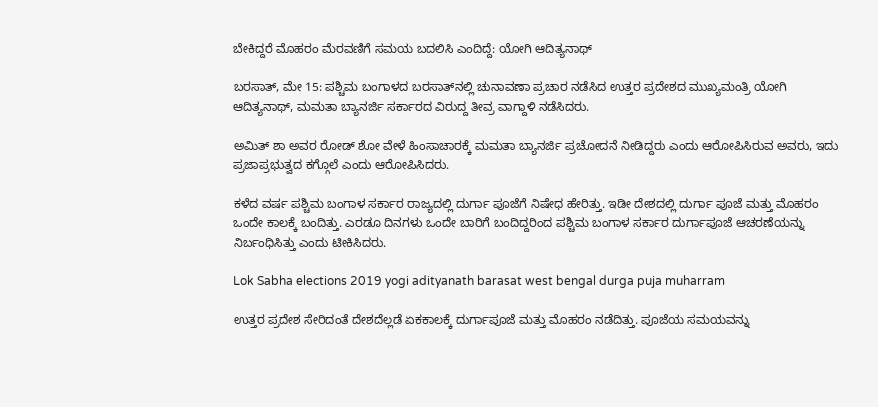ಬೇಕಿದ್ದರೆ ಮೊಹರಂ ಮೆರವಣಿಗೆ ಸಮಯ ಬದಲಿಸಿ ಎಂದಿದ್ದೆ: ಯೋಗಿ ಆದಿತ್ಯನಾಥ್

ಬರಸಾತ್, ಮೇ 15: ಪಶ್ಚಿಮ ಬಂಗಾಳದ ಬರಸಾತ್‌ನಲ್ಲಿ ಚುನಾವಣಾ ಪ್ರಚಾರ ನಡೆಸಿದ ಉತ್ತರ ಪ್ರದೇಶದ ಮುಖ್ಯಮಂತ್ರಿ ಯೋಗಿ ಆದಿತ್ಯನಾಥ್, ಮಮತಾ ಬ್ಯಾನರ್ಜಿ ಸರ್ಕಾರದ ವಿರುದ್ದ ತೀವ್ರ ವಾಗ್ದಾಳಿ ನಡೆಸಿದರು.

ಅಮಿತ್ ಶಾ ಅವರ ರೋಡ್ ಶೋ ವೇಳೆ ಹಿಂಸಾಚಾರಕ್ಕೆ ಮಮತಾ ಬ್ಯಾನರ್ಜಿ ಪ್ರಚೋದನೆ ನೀಡಿದ್ದರು ಎಂದು ಆರೋಪಿಸಿರುವ ಅವರು, ಇದು ಪ್ರಜಾಪ್ರಭುತ್ವದ ಕಗ್ಗೊಲೆ ಎಂದು ಆರೋಪಿಸಿದರು.

ಕಳೆದ ವರ್ಷ ಪಶ್ಚಿಮ ಬಂಗಾಳ ಸರ್ಕಾರ ರಾಜ್ಯದಲ್ಲಿ ದುರ್ಗಾ ಪೂಜೆಗೆ ನಿಷೇಧ ಹೇರಿತ್ತು. ಇಡೀ ದೇಶದಲ್ಲಿ ದುರ್ಗಾ ಪೂಜೆ ಮತ್ತು ಮೊಹರಂ ಒಂದೇ ಕಾಲಕ್ಕೆ ಬಂದಿತ್ತು. ಎರಡೂ ದಿನಗಳು ಒಂದೇ ಬಾರಿಗೆ ಬಂದಿದ್ದರಿಂದ ಪಶ್ಚಿಮ ಬಂಗಾಳ ಸರ್ಕಾರ ದುರ್ಗಾಪೂಜೆ ಆಚರಣೆಯನ್ನು ನಿರ್ಬಂಧಿಸಿತ್ತು ಎಂದು ಟೀಕಿಸಿದರು.

Lok Sabha elections 2019 yogi adityanath barasat west bengal durga puja muharram

ಉತ್ತರ ಪ್ರದೇಶ ಸೇರಿದಂತೆ ದೇಶದೆಲ್ಲಡೆ ಏಕಕಾಲಕ್ಕೆ ದುರ್ಗಾಪೂಜೆ ಮತ್ತು ಮೊಹರಂ ನಡೆದಿತ್ತು. ಪೂಜೆಯ ಸಮಯವನ್ನು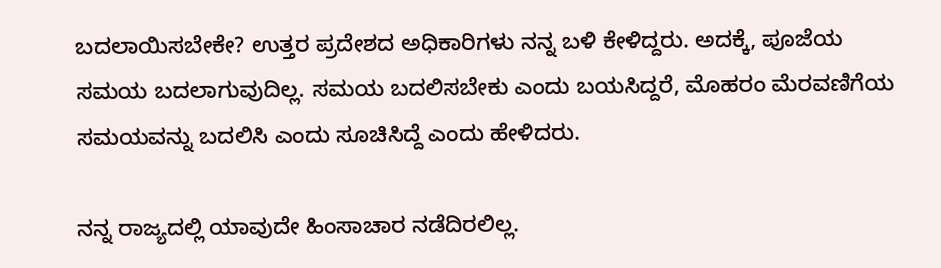ಬದಲಾಯಿಸಬೇಕೇ? ಉತ್ತರ ಪ್ರದೇಶದ ಅಧಿಕಾರಿಗಳು ನನ್ನ ಬಳಿ ಕೇಳಿದ್ದರು. ಅದಕ್ಕೆ, ಪೂಜೆಯ ಸಮಯ ಬದಲಾಗುವುದಿಲ್ಲ. ಸಮಯ ಬದಲಿಸಬೇಕು ಎಂದು ಬಯಸಿದ್ದರೆ, ಮೊಹರಂ ಮೆರವಣಿಗೆಯ ಸಮಯವನ್ನು ಬದಲಿಸಿ ಎಂದು ಸೂಚಿಸಿದ್ದೆ ಎಂದು ಹೇಳಿದರು.

ನನ್ನ ರಾಜ್ಯದಲ್ಲಿ ಯಾವುದೇ ಹಿಂಸಾಚಾರ ನಡೆದಿರಲಿಲ್ಲ.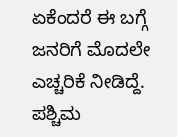ಏಕೆಂದರೆ ಈ ಬಗ್ಗೆ ಜನರಿಗೆ ಮೊದಲೇ ಎಚ್ಚರಿಕೆ ನೀಡಿದ್ದೆ. ಪಶ್ಚಿಮ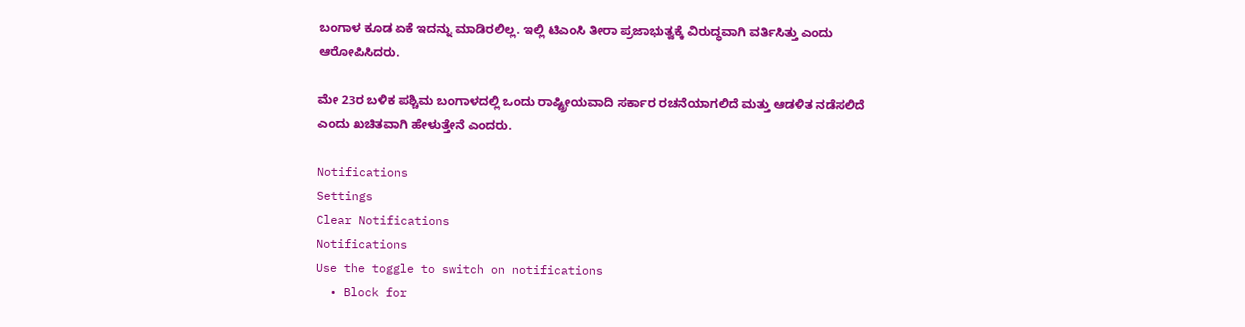ಬಂಗಾಳ ಕೂಡ ಏಕೆ ಇದನ್ನು ಮಾಡಿರಲಿಲ್ಲ. ಇಲ್ಲಿ ಟಿಎಂಸಿ ತೀರಾ ಪ್ರಜಾಭುತ್ವಕ್ಕೆ ವಿರುದ್ಧವಾಗಿ ವರ್ತಿಸಿತ್ತು ಎಂದು ಆರೋಪಿಸಿದರು.

ಮೇ 23ರ ಬಳಿಕ ಪಶ್ಚಿಮ ಬಂಗಾಳದಲ್ಲಿ ಒಂದು ರಾಷ್ಟ್ರೀಯವಾದಿ ಸರ್ಕಾರ ರಚನೆಯಾಗಲಿದೆ ಮತ್ತು ಆಡಳಿತ ನಡೆಸಲಿದೆ ಎಂದು ಖಚಿತವಾಗಿ ಹೇಳುತ್ತೇನೆ ಎಂದರು.

Notifications
Settings
Clear Notifications
Notifications
Use the toggle to switch on notifications
  • Block for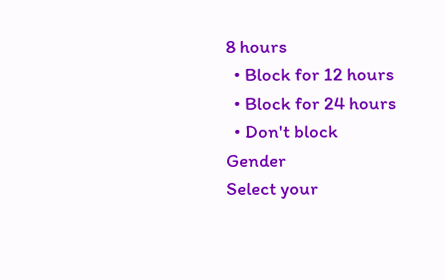8 hours
  • Block for 12 hours
  • Block for 24 hours
  • Don't block
Gender
Select your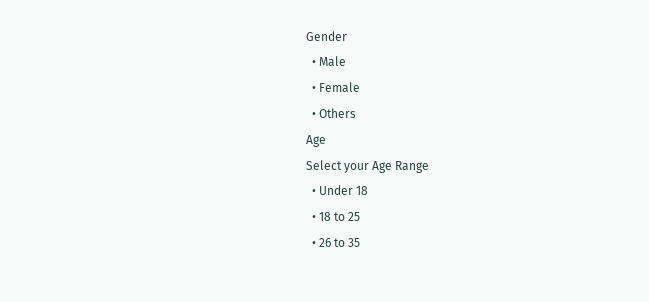Gender
  • Male
  • Female
  • Others
Age
Select your Age Range
  • Under 18
  • 18 to 25
  • 26 to 35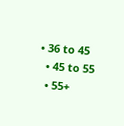• 36 to 45
  • 45 to 55
  • 55+